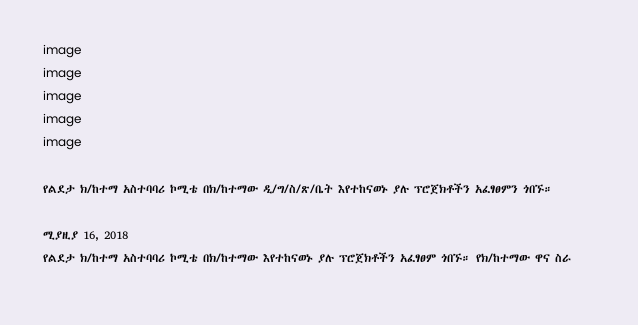image
image
image
image
image

የልደታ ክ/ከተማ አስተባባሪ ኮሚቴ በክ/ከተማው ዲ/ግ/ስ/ጽ/ቤት እየተከናወኑ ያሉ ፕሮጀክቶችን አፈፃፀምን ጎበኙ።

ሚያዚያ 16, 2018
የልደታ ክ/ከተማ አስተባባሪ ኮሚቴ በክ/ከተማው እየተከናወኑ ያሉ ፕሮጀክቶችን አፈፃፀም ጎበኙ። የክ/ከተማው ዋና ስራ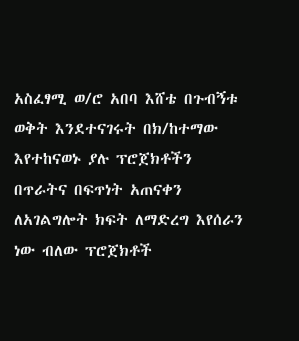አስፈፃሚ ወ/ሮ አበባ እሸቴ በጉብኝቱ ወቅት እንደተናገሩት በክ/ከተማው እየተከናወኑ ያሉ ፕሮጀክቶችን በጥራትና በፍጥነት አጠናቀን ለአገልግሎት ክፍት ለማድረግ እየሰራን ነው ብለው ፕሮጀክቶች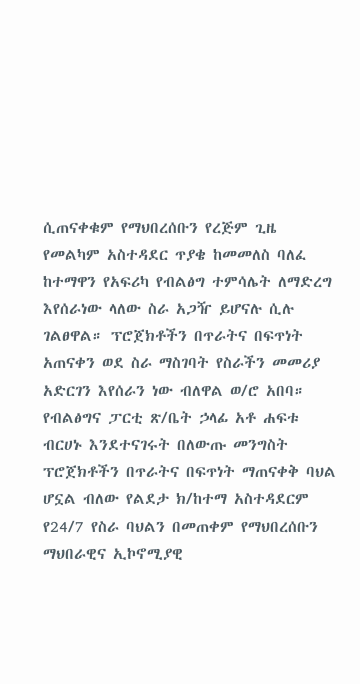ሲጠናቀቁም የማህበረሰቡን የረጅም ጊዜ የመልካም አስተዳደር ጥያቄ ከመመለስ ባለፈ ከተማዋን የአፍሪካ የብልፅግ ተምሳሌት ለማድረግ እየሰራነው ላለው ስራ አጋዥ ይሆናሉ ሲሉ ገልፀዋል። ፕሮጀክቶችን በጥራትና በፍጥነት አጠናቀን ወደ ስራ ማስገባት የስራችን መመሪያ አድርገን እየሰራን ነው ብለዋል ወ/ሮ አበባ። የብልፅግና ፓርቲ ጽ/ቤት ኃላፊ አቶ ሐፍቱ ብርሀኑ እንደተናገሩት በለውጡ መንግስት ፕሮጀክቶችን በጥራትና በፍጥነት ማጠናቀቅ ባህል ሆኗል ብለው የልደታ ክ/ከተማ አስተዳደርም የ24/7 የስራ ባህልን በመጠቀም የማህበረሰቡን ማህበራዊና ኢኮኖሚያዊ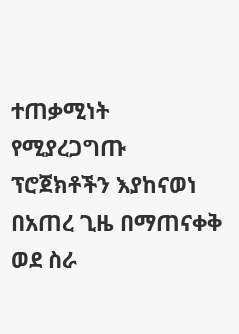ተጠቃሚነት የሚያረጋግጡ ፕሮጀክቶችን እያከናወነ በአጠረ ጊዜ በማጠናቀቅ ወደ ስራ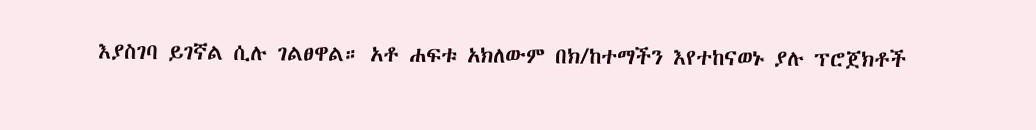እያስገባ ይገኛል ሲሉ ገልፀዋል። አቶ ሐፍቱ አክለውም በክ/ከተማችን እየተከናወኑ ያሉ ፕሮጀክቶች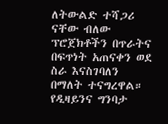ለትውልድ ተሻጋሪ ናቸው ብለው ፕሮጀክቶችን በጥራትና በፍጥነት አጠናቀን ወደ ስራ እናስገባለን በማለት ተናግረዋል። የዲዛይንና ግንባታ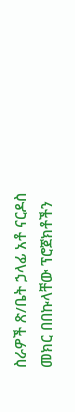ስራዎች ጽ/ቤት ኃላፊ አቶ ናርዶስ መክር በበኩላቸው ፕሮጀክቶችን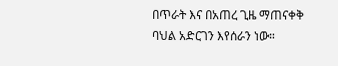በጥራት እና በአጠረ ጊዜ ማጠናቀቅ ባህል አድርገን እየሰራን ነው።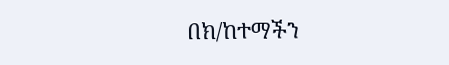በክ/ከተማችን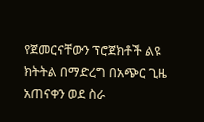የጀመርናቸውን ፕሮጀክቶች ልዩ ክትትል በማድረግ በአጭር ጊዜ አጠናቀን ወደ ስራ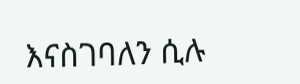እናስገባለን ሲሉ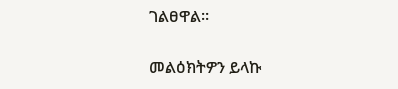ገልፀዋል።

መልዕክትዎን ይላኩ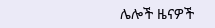ሌሎች ዜናዎች